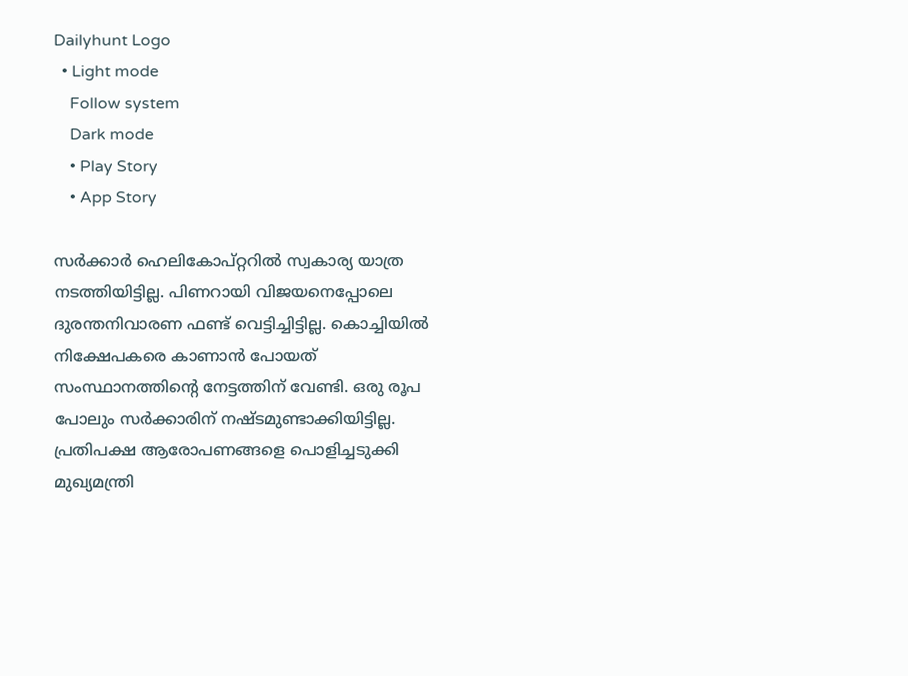Dailyhunt Logo
  • Light mode
    Follow system
    Dark mode
    • Play Story
    • App Story

സര്‍ക്കാര്‍ ഹെലികോപ്റ്ററില്‍ സ്വകാര്യ യാത്ര നടത്തിയിട്ടില്ല. പിണറായി വിജയനെപ്പോലെ ദുരന്തനിവാരണ ഫണ്ട് വെട്ടിച്ചിട്ടില്ല. കൊച്ചിയില്‍ നിക്ഷേപകരെ കാണാൻ പോയത് സംസ്ഥാനത്തിന്റെ നേട്ടത്തിന് വേണ്ടി. ഒരു രൂപ പോലും സര്‍ക്കാരിന് നഷ്ടമുണ്ടാക്കിയിട്ടില്ല. പ്രതിപക്ഷ ആരോപണങ്ങളെ പൊളിച്ചടുക്കി മുഖ്യമന്ത്രി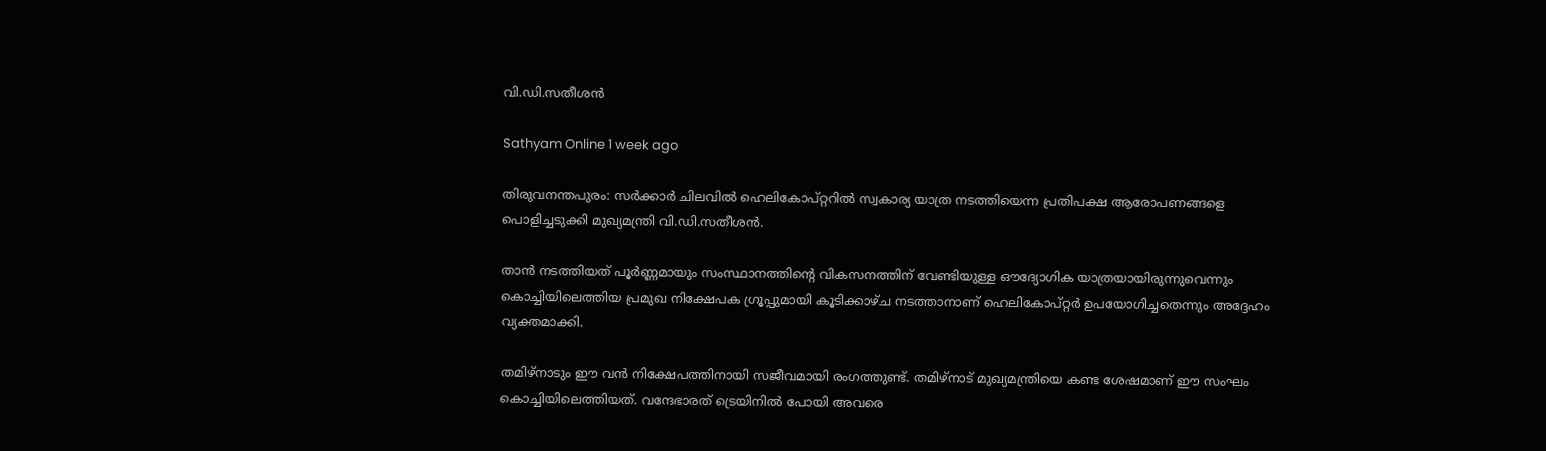വി.ഡി.സതീശൻ

Sathyam Online 1 week ago

തിരുവനന്തപുരം: സർക്കാർ ചിലവില്‍ ഹെലികോപ്റ്ററില്‍ സ്വകാര്യ യാത്ര നടത്തിയെന്ന പ്രതിപക്ഷ ആരോപണങ്ങളെ പൊളിച്ചടുക്കി മുഖ്യമന്ത്രി വി.ഡി.സതീശൻ.

താൻ നടത്തിയത് പൂർണ്ണമായും സംസ്ഥാനത്തിന്റെ വികസനത്തിന് വേണ്ടിയുള്ള ഔദ്യോഗിക യാത്രയായിരുന്നുവെന്നും കൊച്ചിയിലെത്തിയ പ്രമുഖ നിക്ഷേപക ഗ്രൂപ്പുമായി കൂടിക്കാഴ്ച നടത്താനാണ് ഹെലികോപ്റ്റർ ഉപയോഗിച്ചതെന്നും അദ്ദേഹം വ്യക്തമാക്കി.

തമിഴ്‌നാടും ഈ വൻ നിക്ഷേപത്തിനായി സജീവമായി രംഗത്തുണ്ട്. തമിഴ്‌നാട് മുഖ്യമന്ത്രിയെ കണ്ട ശേഷമാണ് ഈ സംഘം കൊച്ചിയിലെത്തിയത്. വന്ദേഭാരത് ട്രെയിനില്‍ പോയി അവരെ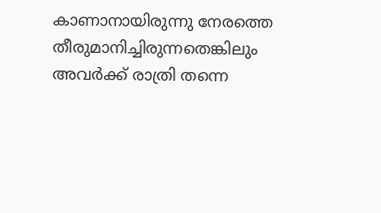കാണാനായിരുന്നു നേരത്തെ തീരുമാനിച്ചിരുന്നതെങ്കിലും അവർക്ക് രാത്രി തന്നെ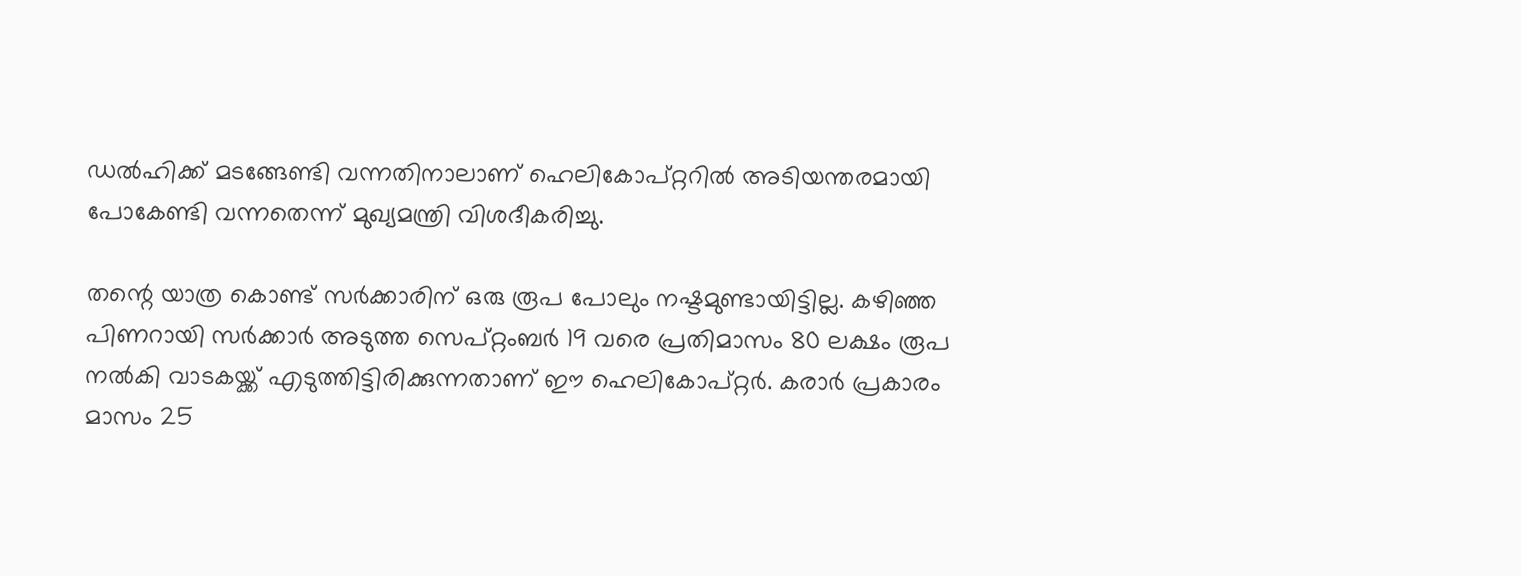ഡല്‍ഹിക്ക് മടങ്ങേണ്ടി വന്നതിനാലാണ് ഹെലികോപ്റ്ററില്‍ അടിയന്തരമായി പോകേണ്ടി വന്നതെന്ന് മുഖ്യമന്ത്രി വിശദീകരിച്ചു.

തന്റെ യാത്ര കൊണ്ട് സർക്കാരിന് ഒരു രൂപ പോലും നഷ്ടമുണ്ടായിട്ടില്ല. കഴിഞ്ഞ പിണറായി സർക്കാർ അടുത്ത സെപ്റ്റംബർ 19 വരെ പ്രതിമാസം 80 ലക്ഷം രൂപ നല്‍കി വാടകയ്ക്ക് എടുത്തിട്ടിരിക്കുന്നതാണ് ഈ ഹെലികോപ്റ്റർ. കരാർ പ്രകാരം മാസം 25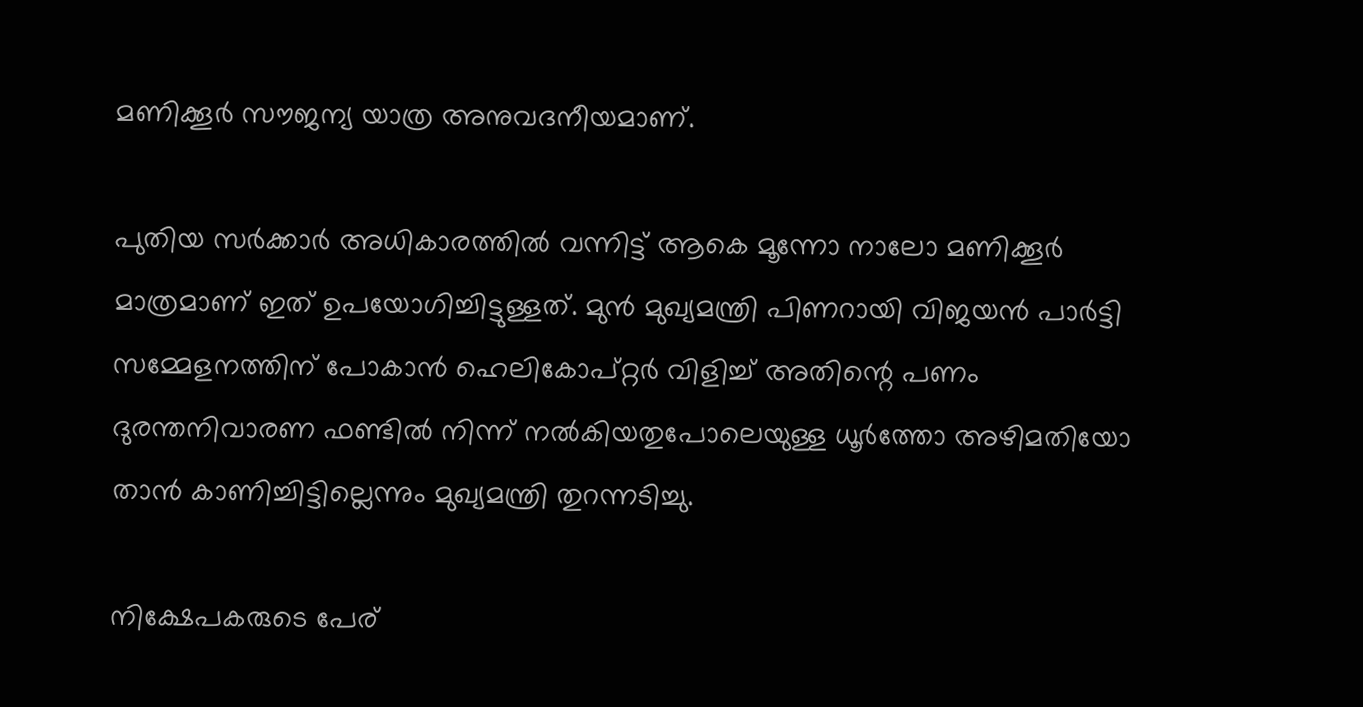മണിക്കൂർ സൗജന്യ യാത്ര അനുവദനീയമാണ്.

പുതിയ സർക്കാർ അധികാരത്തില്‍ വന്നിട്ട് ആകെ മൂന്നോ നാലോ മണിക്കൂർ മാത്രമാണ് ഇത് ഉപയോഗിച്ചിട്ടുള്ളത്. മുൻ മുഖ്യമന്ത്രി പിണറായി വിജയൻ പാർട്ടി സമ്മേളനത്തിന് പോകാൻ ഹെലികോപ്റ്റർ വിളിച്ച്‌ അതിന്റെ പണം ദുരന്തനിവാരണ ഫണ്ടില്‍ നിന്ന് നല്‍കിയതുപോലെയുള്ള ധൂർത്തോ അഴിമതിയോ താൻ കാണിച്ചിട്ടില്ലെന്നും മുഖ്യമന്ത്രി തുറന്നടിച്ചു.

നിക്ഷേപകരുടെ പേര്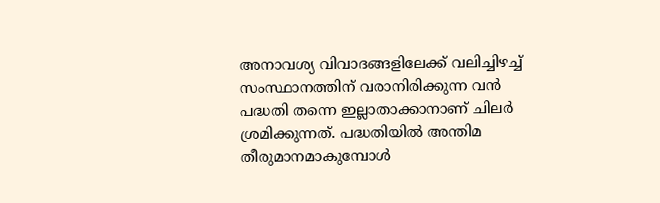അനാവശ്യ വിവാദങ്ങളിലേക്ക് വലിച്ചിഴച്ച്‌ സംസ്ഥാനത്തിന് വരാനിരിക്കുന്ന വൻ പദ്ധതി തന്നെ ഇല്ലാതാക്കാനാണ് ചിലർ ശ്രമിക്കുന്നത്. പദ്ധതിയില്‍ അന്തിമ തീരുമാനമാകുമ്പോള്‍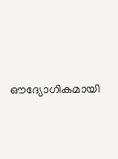ഔദ്യോഗികമായി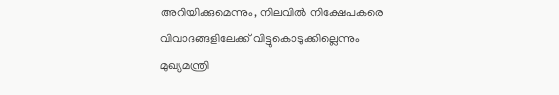അറിയിക്കുമെന്നും, നിലവില്‍ നിക്ഷേപകരെ വിവാദങ്ങളിലേക്ക് വിട്ടുകൊടുക്കില്ലെന്നും മുഖ്യമന്ത്രി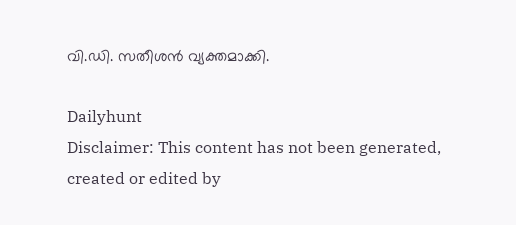വി.ഡി. സതീശൻ വ്യക്തമാക്കി.

Dailyhunt
Disclaimer: This content has not been generated, created or edited by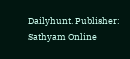Dailyhunt. Publisher: Sathyam Online